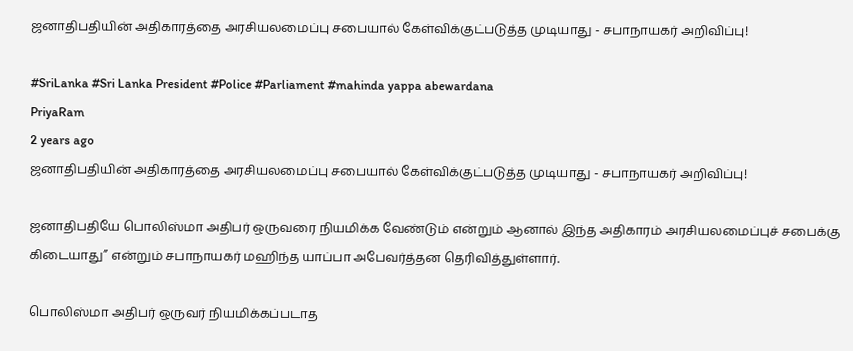ஜனாதிபதியின் அதிகாரத்தை அரசியலமைப்பு சபையால் கேள்விக்குட்படுத்த முடியாது - சபாநாயகர் அறிவிப்பு!

#SriLanka #Sri Lanka President #Police #Parliament #mahinda yappa abewardana
PriyaRam
2 years ago
ஜனாதிபதியின் அதிகாரத்தை அரசியலமைப்பு சபையால் கேள்விக்குட்படுத்த முடியாது - சபாநாயகர் அறிவிப்பு!

ஜனாதிபதியே பொலிஸ்மா அதிபர் ஒருவரை நியமிக்க வேண்டும் என்றும் ஆனால் இந்த அதிகாரம் அரசியலமைப்புச் சபைக்கு கிடையாது” என்றும் சபாநாயகர் மஹிந்த யாப்பா அபேவர்த்தன தெரிவித்துள்ளார்.

பொலிஸ்மா அதிபர் ஒருவர் நியமிக்கப்படாத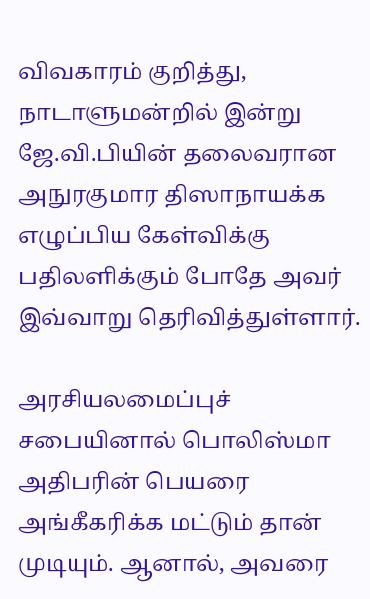விவகாரம் குறித்து, நாடாளுமன்றில் இன்று ஜே.வி.பியின் தலைவரான அநுரகுமார திஸாநாயக்க எழுப்பிய கேள்விக்கு பதிலளிக்கும் போதே அவர் இவ்வாறு தெரிவித்துள்ளார்.

அரசியலமைப்புச் சபையினால் பொலிஸ்மா அதிபரின் பெயரை அங்கீகரிக்க மட்டும் தான் முடியும். ஆனால், அவரை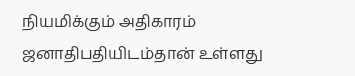நியமிக்கும் அதிகாரம் ஜனாதிபதியிடம்தான் உள்ளது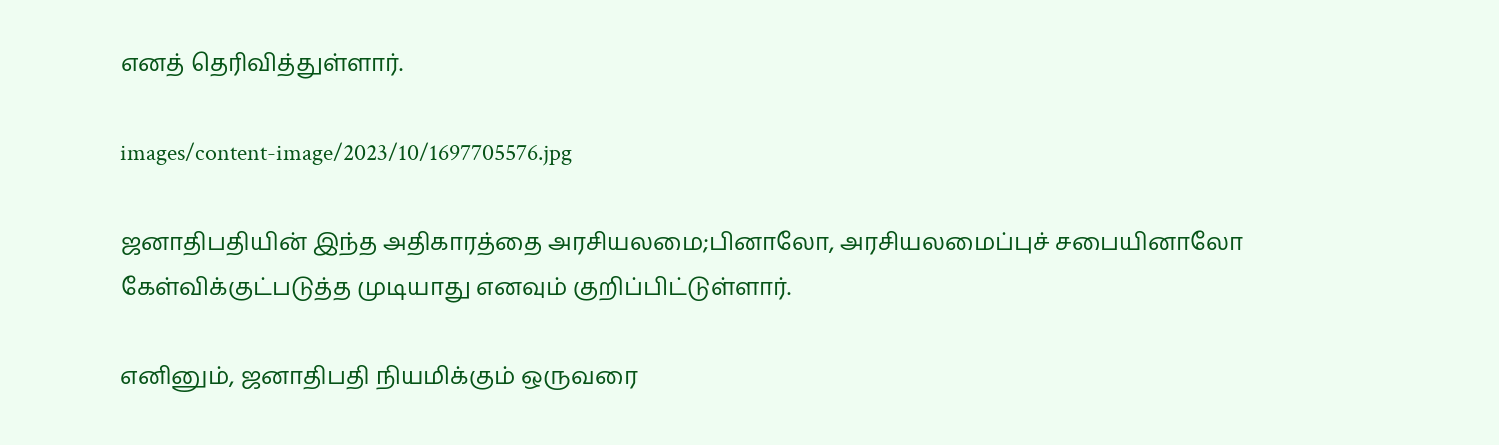எனத் தெரிவித்துள்ளார்.

images/content-image/2023/10/1697705576.jpg

ஜனாதிபதியின் இந்த அதிகாரத்தை அரசியலமை;பினாலோ, அரசியலமைப்புச் சபையினாலோ கேள்விக்குட்படுத்த முடியாது எனவும் குறிப்பிட்டுள்ளார்.

எனினும், ஜனாதிபதி நியமிக்கும் ஒருவரை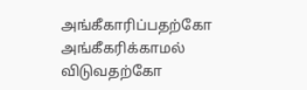அங்கீகாரிப்பதற்கோ அங்கீகரிக்காமல் விடுவதற்கோ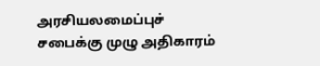அரசியலமைப்புச் சபைக்கு முழு அதிகாரம்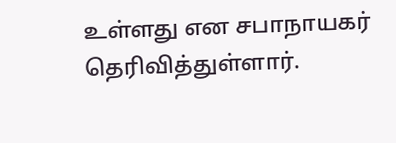உள்ளது என சபாநாயகர் தெரிவித்துள்ளார்.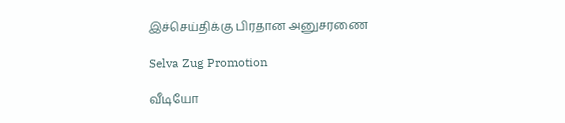இச்செய்திக்கு பிரதான அனுசரணை

Selva Zug Promotion

வீடியோ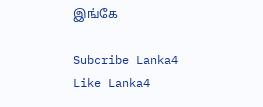இங்கே

Subcribe Lanka4
Like Lanka4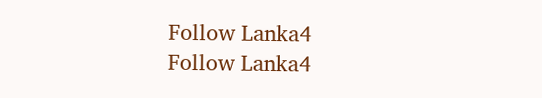Follow Lanka4
Follow Lanka4